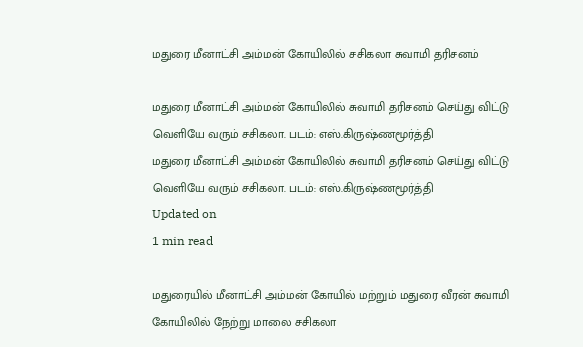மதுரை மீனாட்சி அம்மன் கோயிலில் சசிகலா சுவாமி தரிசனம்

மதுரை மீனாட்சி அம்மன் கோயிலில் சுவாமி தரிசனம் செய்து விட்டு வெளியே வரும் சசிகலா. படம்: எஸ்.கிருஷ்ணமூர்த்தி
மதுரை மீனாட்சி அம்மன் கோயிலில் சுவாமி தரிசனம் செய்து விட்டு வெளியே வரும் சசிகலா. படம்: எஸ்.கிருஷ்ணமூர்த்தி
Updated on
1 min read

மதுரையில் மீனாட்சி அம்மன் கோயில் மற்றும் மதுரை வீரன் சுவாமி கோயிலில் நேற்று மாலை சசிகலா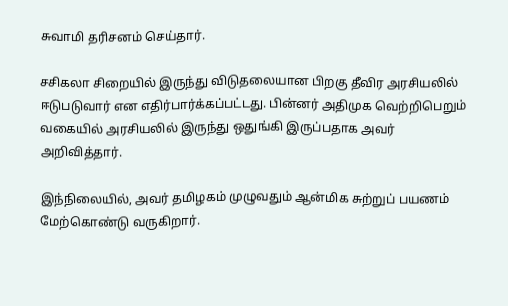சுவாமி தரிசனம் செய்தார்.

சசிகலா சிறையில் இருந்து விடுதலையான பிறகு தீவிர அரசியலில் ஈடுபடுவார் என எதிர்பார்க்கப்பட்டது. பின்னர் அதிமுக வெற்றிபெறும் வகையில் அரசியலில் இருந்து ஒதுங்கி இருப்பதாக அவர் அறிவித்தார்.

இந்நிலையில், அவர் தமிழகம் முழுவதும் ஆன்மிக சுற்றுப் பயணம் மேற்கொண்டு வருகிறார்.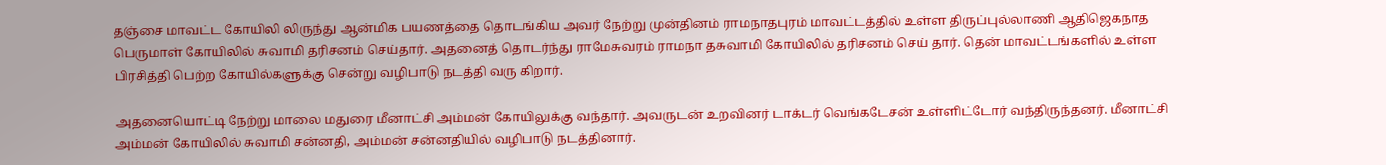தஞ்சை மாவட்ட கோயிலி லிருந்து ஆன்மிக பயணத்தை தொடங்கிய அவர் நேற்று முன்தினம் ராமநாதபுரம் மாவட்டத்தில் உள்ள திருப்புல்லாணி ஆதிஜெகநாத பெருமாள் கோயிலில் சுவாமி தரிசனம் செய்தார். அதனைத் தொடர்ந்து ராமேசுவரம் ராமநா தசுவாமி கோயிலில் தரிசனம் செய் தார். தென் மாவட்டங்களில் உள்ள பிரசித்தி பெற்ற கோயில்களுக்கு சென்று வழிபாடு நடத்தி வரு கிறார்.

அதனையொட்டி நேற்று மாலை மதுரை மீனாட்சி அம்மன் கோயிலுக்கு வந்தார். அவருடன் உறவினர் டாக்டர் வெங்கடேசன் உள்ளிட்டோர் வந்திருந்தனர். மீனாட்சி அம்மன் கோயிலில் சுவாமி சன்னதி, அம்மன் சன்னதியில் வழிபாடு நடத்தினார்.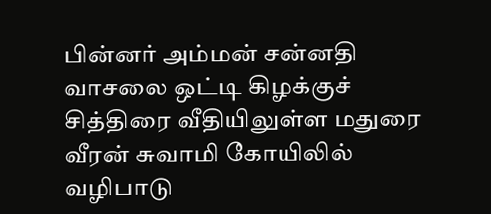பின்னர் அம்மன் சன்னதி வாசலை ஒட்டி கிழக்குச் சித்திரை வீதியிலுள்ள மதுரை வீரன் சுவாமி கோயிலில் வழிபாடு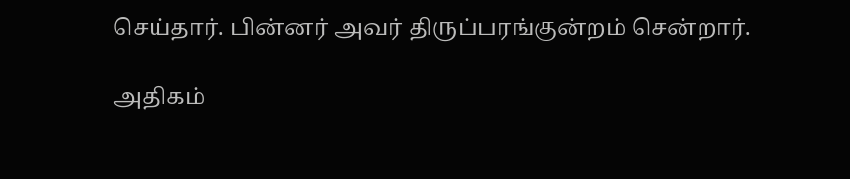செய்தார். பின்னர் அவர் திருப்பரங்குன்றம் சென்றார்.

அதிகம்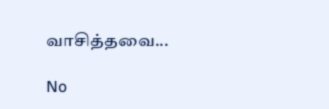வாசித்தவை...

No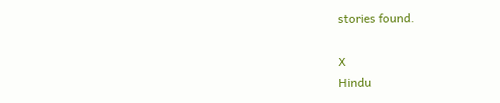stories found.

X
Hindu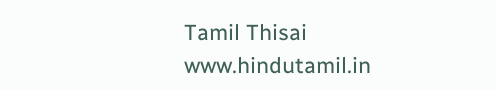Tamil Thisai
www.hindutamil.in